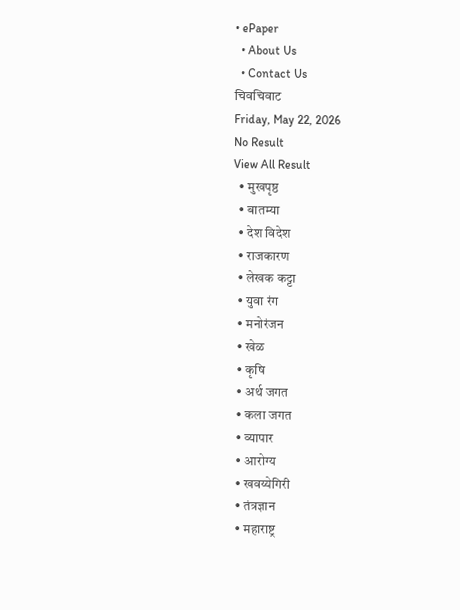• ePaper
  • About Us
  • Contact Us
चिवचिवाट
Friday, May 22, 2026
No Result
View All Result
  • मुखपृष्ठ
  • बातम्या
  • देश विदेश
  • राजकारण
  • लेखक कट्टा
  • युवा रंग
  • मनोरंजन
  • खेळ
  • कृषि
  • अर्थ जगत
  • कला जगत
  • व्यापार
  • आरोग्य
  • खवय्येगिरी
  • तंत्रज्ञान
  • महाराष्ट्र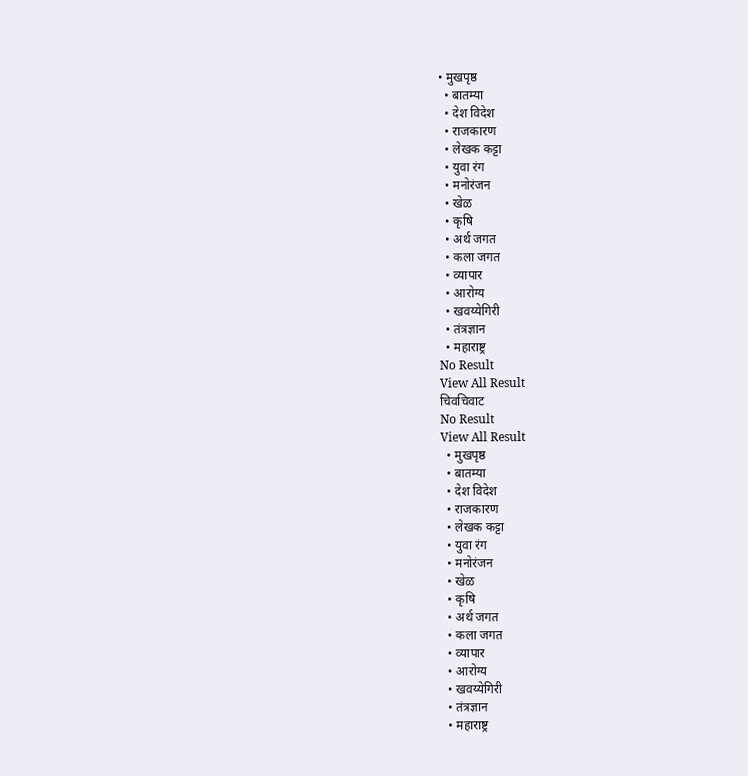• मुखपृष्ठ
  • बातम्या
  • देश विदेश
  • राजकारण
  • लेखक कट्टा
  • युवा रंग
  • मनोरंजन
  • खेळ
  • कृषि
  • अर्थ जगत
  • कला जगत
  • व्यापार
  • आरोग्य
  • खवय्येगिरी
  • तंत्रज्ञान
  • महाराष्ट्र
No Result
View All Result
चिवचिवाट
No Result
View All Result
  • मुखपृष्ठ
  • बातम्या
  • देश विदेश
  • राजकारण
  • लेखक कट्टा
  • युवा रंग
  • मनोरंजन
  • खेळ
  • कृषि
  • अर्थ जगत
  • कला जगत
  • व्यापार
  • आरोग्य
  • खवय्येगिरी
  • तंत्रज्ञान
  • महाराष्ट्र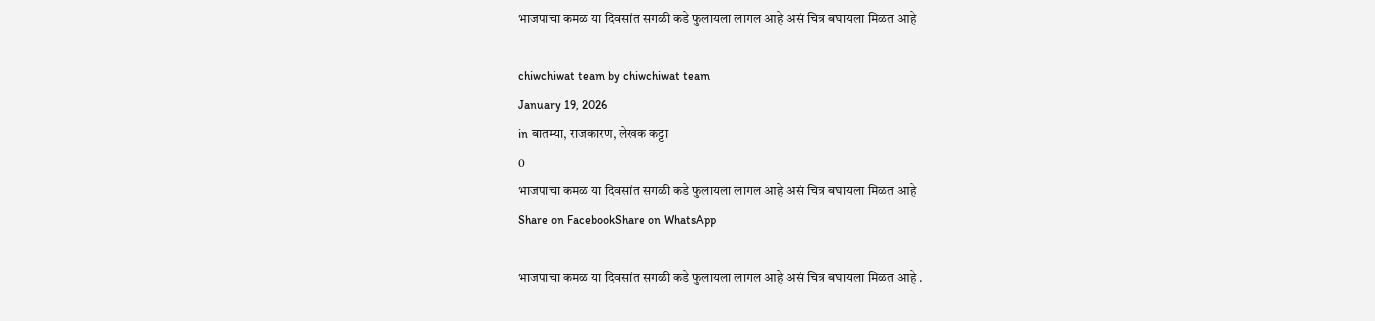भाजपाचा कमळ या दिवसांत सगळी कडे फुलायला लागल आहे असं चित्र बघायला मिळत आहे

chiwchiwat team by chiwchiwat team
January 19, 2026
in बातम्या, राजकारण, लेखक कट्टा
0
भाजपाचा कमळ या दिवसांत सगळी कडे फुलायला लागल आहे असं चित्र बघायला मिळत आहे
Share on FacebookShare on WhatsApp

भाजपाचा कमळ या दिवसांत सगळी कडे फुलायला लागल आहे असं चित्र बघायला मिळत आहे .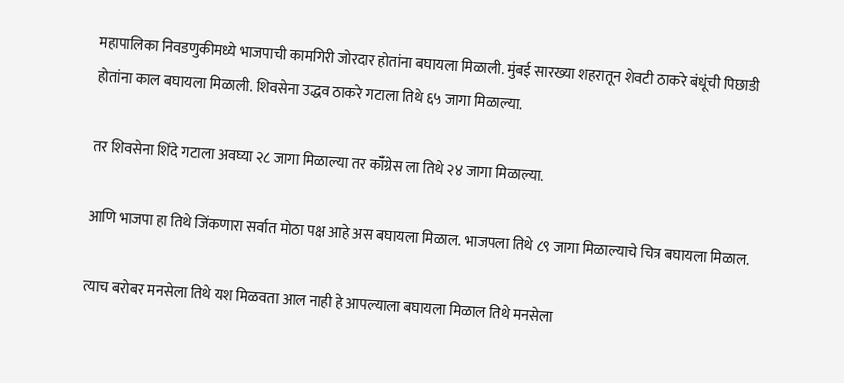महापालिका निवडणुकीमध्ये भाजपाची कामगिरी जोरदार होतांना बघायला मिळाली. मुंबई सारख्या शहरातून शेवटी ठाकरे बंधूंची पिछाडी होतांना काल बघायला मिळाली. शिवसेना उद्धव ठाकरे गटाला तिथे ६५ जागा मिळाल्या.

तर शिवसेना शिंदे गटाला अवघ्या २८ जागा मिळाल्या तर कॉँग्रेस ला तिथे २४ जागा मिळाल्या.

आणि भाजपा हा तिथे जिंकणारा सर्वात मोठा पक्ष आहे अस बघायला मिळाल. भाजपला तिथे ८९ जागा मिळाल्याचे चित्र बघायला मिळाल.

त्याच बरोबर मनसेला तिथे यश मिळवता आल नाही हे आपल्याला बघायला मिळाल तिथे मनसेला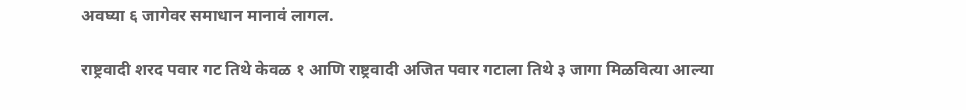अवघ्या ६ जागेवर समाधान मानावं लागल.

राष्ट्रवादी शरद पवार गट तिथे केवळ १ आणि राष्ट्रवादी अजित पवार गटाला तिथे ३ जागा मिळवित्या आल्या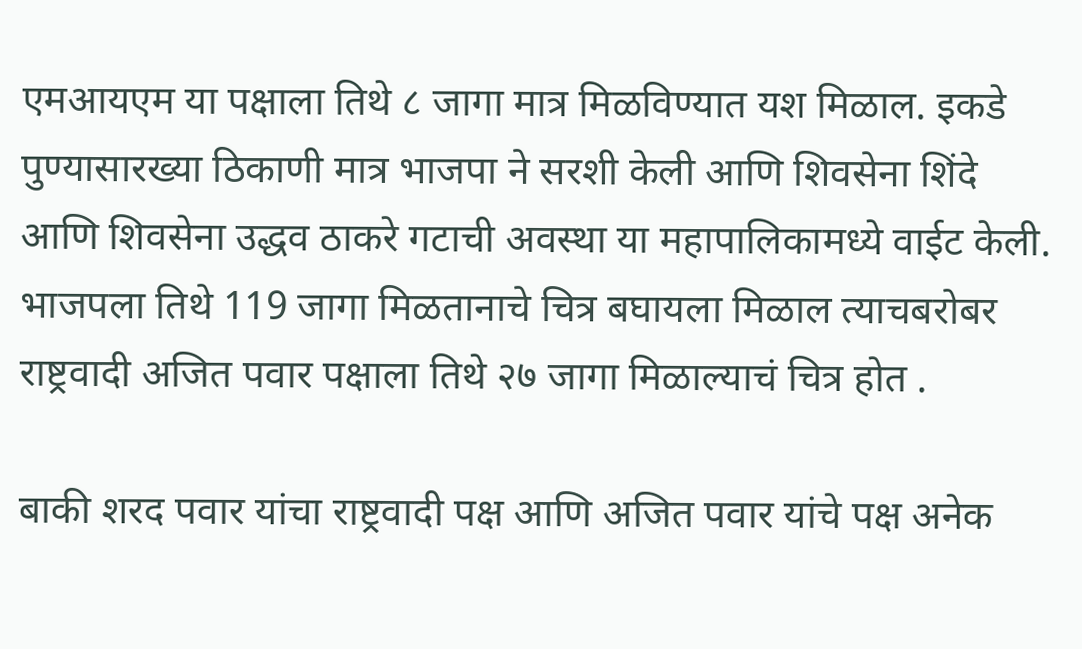एमआयएम या पक्षाला तिथे ८ जागा मात्र मिळविण्यात यश मिळाल. इकडे पुण्यासारख्या ठिकाणी मात्र भाजपा ने सरशी केली आणि शिवसेना शिंदे आणि शिवसेना उद्धव ठाकरे गटाची अवस्था या महापालिकामध्ये वाईट केली. भाजपला तिथे 119 जागा मिळतानाचे चित्र बघायला मिळाल त्याचबरोबर राष्ट्रवादी अजित पवार पक्षाला तिथे २७ जागा मिळाल्याचं चित्र होत .

बाकी शरद पवार यांचा राष्ट्रवादी पक्ष आणि अजित पवार यांचे पक्ष अनेक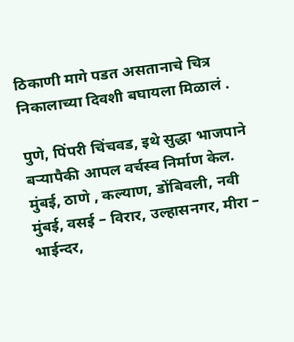ठिकाणी मागे पडत असतानाचे चित्र निकालाच्या दिवशी बघायला मिळालं .

पुणे, पिंपरी चिंचवड, इथे सुद्धा भाजपाने बर्‍यापैकी आपल वर्चस्व निर्माण केल. मुंबई, ठाणे , कल्याण, डोंबिवली, नवी मुंबई, वसई – विरार, उल्हासनगर, मीरा – भाईन्दर,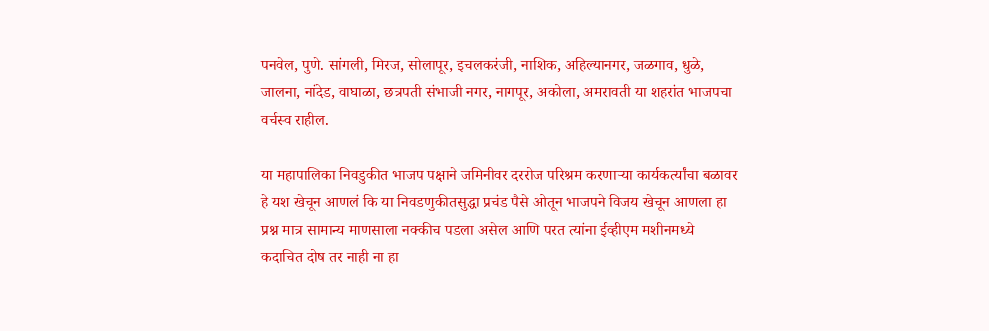पनवेल, पुणे. सांगली, मिरज, सोलापूर, इचलकरंजी, नाशिक, अहिल्यानगर, जळगाव, धुळे, जालना, नांदेड, वाघाळा, छत्रपती संभाजी नगर, नागपूर, अकोला, अमरावती या शहरांत भाजपचा वर्चस्व राहील.

या महापालिका निवडुकीत भाजप पक्षाने जमिनीवर दररोज परिश्रम करणाऱ्या कार्यकर्त्यांचा बळावर हे यश खेचून आणलं कि या निवडणुकीतसुद्धा प्रचंड पैसे ओतून भाजपने विजय खेचून आणला हा प्रश्न मात्र सामान्य माणसाला नक्कीच पडला असेल आणि परत त्यांना ईव्हीएम मशीनमध्ये कदाचित दोष तर नाही ना हा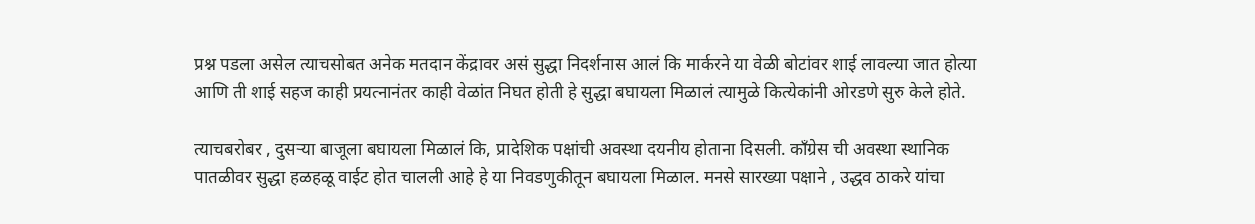प्रश्न पडला असेल त्याचसोबत अनेक मतदान केंद्रावर असं सुद्धा निदर्शनास आलं कि मार्करने या वेळी बोटांवर शाई लावल्या जात होत्या आणि ती शाई सहज काही प्रयत्नानंतर काही वेळांत निघत होती हे सुद्धा बघायला मिळालं त्यामुळे कित्येकांनी ओरडणे सुरु केले होते.

त्याचबरोबर , दुसऱ्या बाजूला बघायला मिळालं कि, प्रादेशिक पक्षांची अवस्था दयनीय होताना दिसली. काँग्रेस ची अवस्था स्थानिक पातळीवर सुद्धा हळहळू वाईट होत चालली आहे हे या निवडणुकीतून बघायला मिळाल. मनसे सारख्या पक्षाने , उद्धव ठाकरे यांचा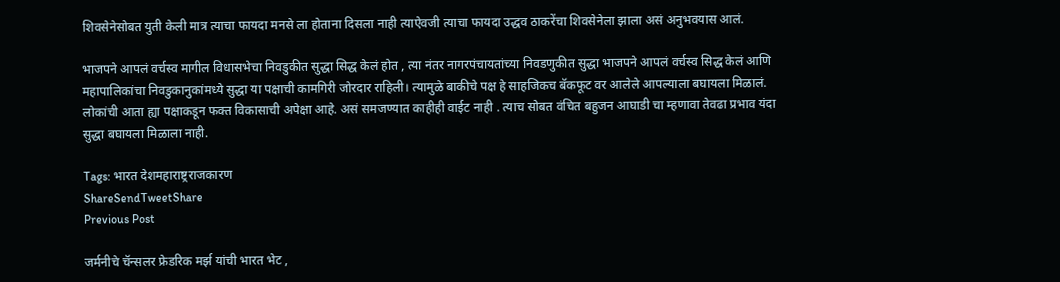शिवसेनेसोबत युती केली मात्र त्याचा फायदा मनसे ला होताना दिसला नाही त्याऐवजी त्याचा फायदा उद्धव ठाकरेंचा शिवसेनेला झाला असं अनुभवयास आलं.

भाजपने आपलं वर्चस्व मागील विधासभेचा निवडुकीत सुद्धा सिद्ध केलं होत , त्या नंतर नागरपंचायतांच्या निवडणुकीत सुद्धा भाजपने आपलं वर्चस्व सिद्ध केलं आणि महापालिकांचा निवडुकानुकांमध्ये सुद्धा या पक्षाची कामगिरी जोरदार राहिली। त्यामुळे बाकीचे पक्ष हे साहजिकच बॅकफूट वर आलेले आपल्याला बघायला मिळालं. लोकांची आता ह्या पक्षाकडून फक्त विकासाची अपेक्षा आहे. असं समजण्यात काहीही वाईट नाही . त्याच सोबत वंचित बहुजन आघाडी चा म्हणावा तेवढा प्रभाव यंदा सुद्धा बघायला मिळाला नाही.

Tags: भारत देशमहाराष्ट्रराजकारण
ShareSendTweetShare
Previous Post

जर्मनीचे चॅन्सलर फ्रेडरिक मर्झ यांची भारत भेट ,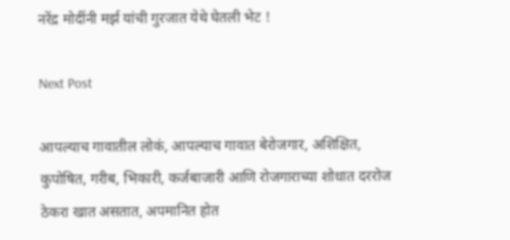नरेंद्र मोदींनी मर्झ यांची गुरजात येथे घेतली भेट !

Next Post

आपल्याच गावातील लोकं, आपल्याच गावात बेरोजगार, अशिक्षित, कुपोषित, गरीब, भिकारी, कर्जबाजारी आणि रोजगाराच्या शोधात दररोज ठेकरा खात असतात, अपमानित होत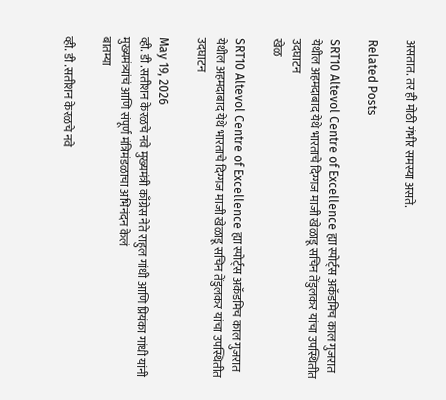असतात. तर ही मोठी गंभीर समस्या असते.

Related Posts

SRT10 Altevol Centre of Excellence ह्या स्पोर्ट्स अकॅडमिच काल गुजरात येथील अहमदाबाद येथे भारताचे दिग्गज माजी खेळाडू सचिन तेंडुलकर यांचा उपस्थितीत उदघाटन
खेळ

SRT10 Altevol Centre of Excellence ह्या स्पोर्ट्स अकॅडमिच काल गुजरात येथील अहमदाबाद येथे भारताचे दिग्गज माजी खेळाडू सचिन तेंडुलकर यांचा उपस्थितीत उदघाटन

May 19, 2026
व्ही. डी .सतीशन केरळचे नवे मुख्यमंत्री काँग्रेस नेते राहुल गांधी आणि प्रियंका गांधी यांनी मुख्यमंत्र्यांचं आणि संपूर्ण मंत्रिमंडळाचा अभिनंदन केलं
बातम्या

व्ही. डी .सतीशन केरळचे नवे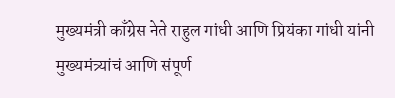मुख्यमंत्री काँग्रेस नेते राहुल गांधी आणि प्रियंका गांधी यांनी मुख्यमंत्र्यांचं आणि संपूर्ण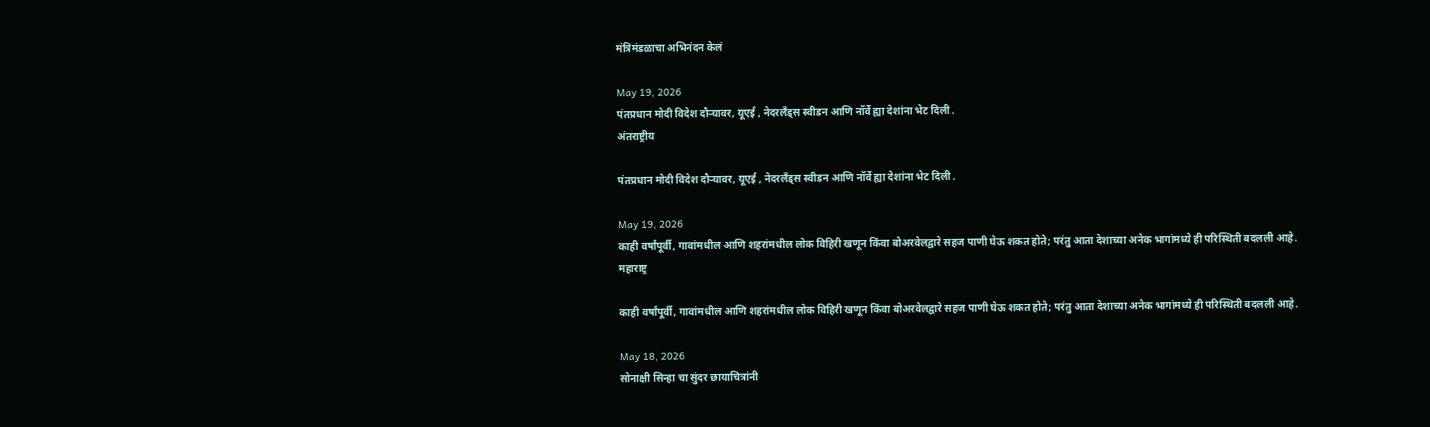मंत्रिमंडळाचा अभिनंदन केलं

May 19, 2026
पंतप्रधान मोदी विदेश दौऱ्यावर, यूएई , नेदरलँड्स स्वीडन आणि नॉर्वे ह्या देशांना भेट दिली .
अंतराष्ट्रीय

पंतप्रधान मोदी विदेश दौऱ्यावर, यूएई , नेदरलँड्स स्वीडन आणि नॉर्वे ह्या देशांना भेट दिली .

May 19, 2026
काही वर्षांपूर्वी, गावांमधील आणि शहरांमधील लोक विहिरी खणून किंवा बोअरवेलद्वारे सहज पाणी घेऊ शकत होते; परंतु आता देशाच्या अनेक भागांमध्ये ही परिस्थिती बदलली आहे.
महाराष्ट्र

काही वर्षांपूर्वी, गावांमधील आणि शहरांमधील लोक विहिरी खणून किंवा बोअरवेलद्वारे सहज पाणी घेऊ शकत होते; परंतु आता देशाच्या अनेक भागांमध्ये ही परिस्थिती बदलली आहे.

May 18, 2026
सोनाक्षी सिन्हा चा सुंदर छायाचित्रांनी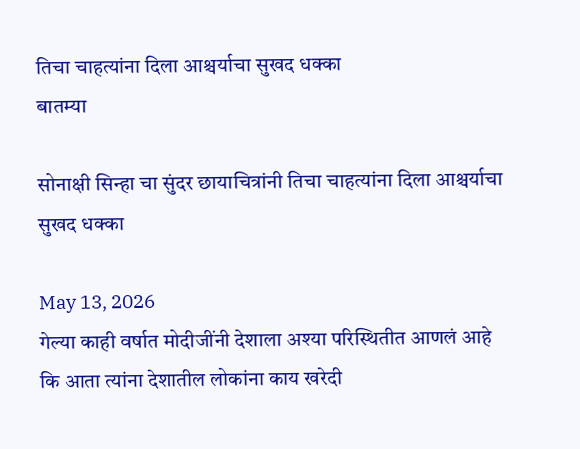तिचा चाहत्यांना दिला आश्चर्याचा सुखद धक्का
बातम्या

सोनाक्षी सिन्हा चा सुंदर छायाचित्रांनी तिचा चाहत्यांना दिला आश्चर्याचा सुखद धक्का

May 13, 2026
गेल्या काही वर्षात मोदीजींनी देशाला अश्या परिस्थितीत आणलं आहे कि आता त्यांना देशातील लोकांना काय खरेदी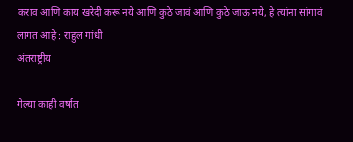कराव आणि काय खरेदी करू नये आणि कुठे जावं आणि कुठे जाऊ नये, हे त्यांना सांगावं लागत आहे : राहुल गांधी
अंतराष्ट्रीय

गेल्या काही वर्षात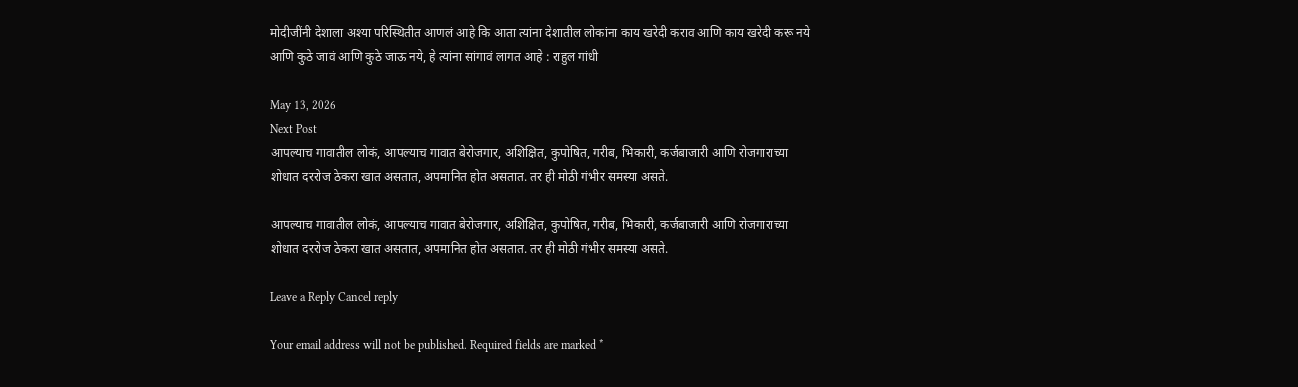मोदीजींनी देशाला अश्या परिस्थितीत आणलं आहे कि आता त्यांना देशातील लोकांना काय खरेदी कराव आणि काय खरेदी करू नये आणि कुठे जावं आणि कुठे जाऊ नये, हे त्यांना सांगावं लागत आहे : राहुल गांधी

May 13, 2026
Next Post
आपल्याच गावातील लोकं, आपल्याच गावात बेरोजगार, अशिक्षित, कुपोषित, गरीब, भिकारी, कर्जबाजारी आणि रोजगाराच्या शोधात दररोज ठेकरा खात असतात, अपमानित होत असतात. तर ही मोठी गंभीर समस्या असते.

आपल्याच गावातील लोकं, आपल्याच गावात बेरोजगार, अशिक्षित, कुपोषित, गरीब, भिकारी, कर्जबाजारी आणि रोजगाराच्या शोधात दररोज ठेकरा खात असतात, अपमानित होत असतात. तर ही मोठी गंभीर समस्या असते.

Leave a Reply Cancel reply

Your email address will not be published. Required fields are marked *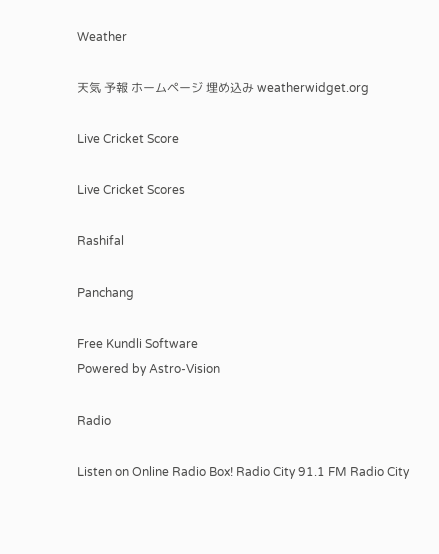Weather

天気 予報 ホームページ 埋め込み weatherwidget.org

Live Cricket Score

Live Cricket Scores

Rashifal

Panchang

Free Kundli Software
Powered by Astro-Vision

Radio

Listen on Online Radio Box! Radio City 91.1 FM Radio City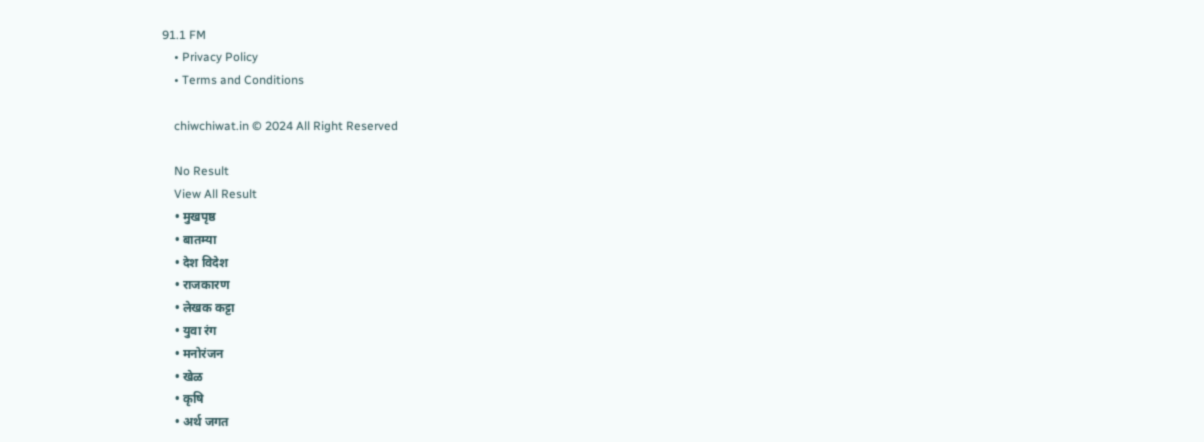91.1 FM
    • Privacy Policy
    • Terms and Conditions

    chiwchiwat.in © 2024 All Right Reserved

    No Result
    View All Result
    • मुखपृष्ठ
    • बातम्या
    • देश विदेश
    • राजकारण
    • लेखक कट्टा
    • युवा रंग
    • मनोरंजन
    • खेळ
    • कृषि
    • अर्थ जगत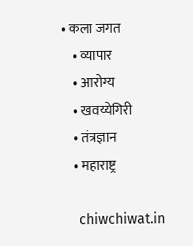• कला जगत
    • व्यापार
    • आरोग्य
    • खवय्येगिरी
    • तंत्रज्ञान
    • महाराष्ट्र

    chiwchiwat.in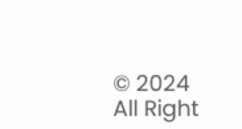© 2024 All Right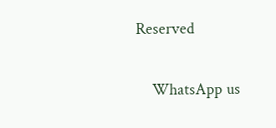Reserved

    WhatsApp us